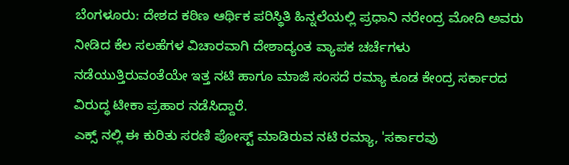ಬೆಂಗಳೂರು: ದೇಶದ ಕಠಿಣ ಆರ್ಥಿಕ ಪರಿಸ್ಥಿತಿ ಹಿನ್ನಲೆಯಲ್ಲಿ ಪ್ರಧಾನಿ ನರೇಂದ್ರ ಮೋದಿ ಅವರು ನೀಡಿದ ಕೆಲ ಸಲಹೆಗಳ ವಿಚಾರವಾಗಿ ದೇಶಾದ್ಯಂತ ವ್ಯಾಪಕ ಚರ್ಚೆಗಳು ನಡೆಯುತ್ತಿರುವಂತೆಯೇ ಇತ್ತ ನಟಿ ಹಾಗೂ ಮಾಜಿ ಸಂಸದೆ ರಮ್ಯಾ ಕೂಡ ಕೇಂದ್ರ ಸರ್ಕಾರದ ವಿರುದ್ಧ ಟೀಕಾ ಪ್ರಹಾರ ನಡೆಸಿದ್ದಾರೆ.
ಎಕ್ಸ್ ನಲ್ಲಿ ಈ ಕುರಿತು ಸರಣಿ ಪೋಸ್ಟ್ ಮಾಡಿರುವ ನಟಿ ರಮ್ಯಾ, 'ಸರ್ಕಾರವು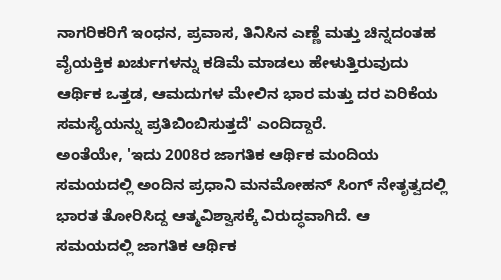ನಾಗರಿಕರಿಗೆ ಇಂಧನ, ಪ್ರವಾಸ, ತಿನಿಸಿನ ಎಣ್ಣೆ ಮತ್ತು ಚಿನ್ನದಂತಹ ವೈಯಕ್ತಿಕ ಖರ್ಚುಗಳನ್ನು ಕಡಿಮೆ ಮಾಡಲು ಹೇಳುತ್ತಿರುವುದು ಆರ್ಥಿಕ ಒತ್ತಡ, ಆಮದುಗಳ ಮೇಲಿನ ಭಾರ ಮತ್ತು ದರ ಏರಿಕೆಯ ಸಮಸ್ಯೆಯನ್ನು ಪ್ರತಿಬಿಂಬಿಸುತ್ತದೆ' ಎಂದಿದ್ದಾರೆ.
ಅಂತೆಯೇ, 'ಇದು 2008ರ ಜಾಗತಿಕ ಆರ್ಥಿಕ ಮಂದಿಯ ಸಮಯದಲ್ಲಿ ಅಂದಿನ ಪ್ರಧಾನಿ ಮನಮೋಹನ್ ಸಿಂಗ್ ನೇತೃತ್ವದಲ್ಲಿ ಭಾರತ ತೋರಿಸಿದ್ದ ಆತ್ಮವಿಶ್ವಾಸಕ್ಕೆ ವಿರುದ್ಧವಾಗಿದೆ. ಆ ಸಮಯದಲ್ಲಿ ಜಾಗತಿಕ ಆರ್ಥಿಕ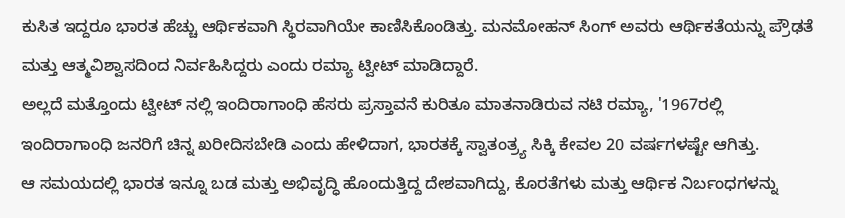ಕುಸಿತ ಇದ್ದರೂ ಭಾರತ ಹೆಚ್ಚು ಆರ್ಥಿಕವಾಗಿ ಸ್ಥಿರವಾಗಿಯೇ ಕಾಣಿಸಿಕೊಂಡಿತ್ತು. ಮನಮೋಹನ್ ಸಿಂಗ್ ಅವರು ಆರ್ಥಿಕತೆಯನ್ನು ಪ್ರೌಢತೆ ಮತ್ತು ಆತ್ಮವಿಶ್ವಾಸದಿಂದ ನಿರ್ವಹಿಸಿದ್ದರು ಎಂದು ರಮ್ಯಾ ಟ್ವೀಟ್ ಮಾಡಿದ್ದಾರೆ.
ಅಲ್ಲದೆ ಮತ್ತೊಂದು ಟ್ವೀಟ್ ನಲ್ಲಿ ಇಂದಿರಾಗಾಂಧಿ ಹೆಸರು ಪ್ರಸ್ತಾವನೆ ಕುರಿತೂ ಮಾತನಾಡಿರುವ ನಟಿ ರಮ್ಯಾ, '1967ರಲ್ಲಿ ಇಂದಿರಾಗಾಂಧಿ ಜನರಿಗೆ ಚಿನ್ನ ಖರೀದಿಸಬೇಡಿ ಎಂದು ಹೇಳಿದಾಗ, ಭಾರತಕ್ಕೆ ಸ್ವಾತಂತ್ರ್ಯ ಸಿಕ್ಕಿ ಕೇವಲ 20 ವರ್ಷಗಳಷ್ಟೇ ಆಗಿತ್ತು.
ಆ ಸಮಯದಲ್ಲಿ ಭಾರತ ಇನ್ನೂ ಬಡ ಮತ್ತು ಅಭಿವೃದ್ಧಿ ಹೊಂದುತ್ತಿದ್ದ ದೇಶವಾಗಿದ್ದು, ಕೊರತೆಗಳು ಮತ್ತು ಆರ್ಥಿಕ ನಿರ್ಬಂಧಗಳನ್ನು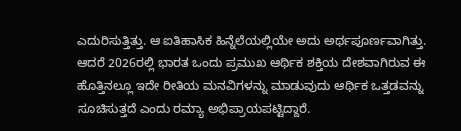ಎದುರಿಸುತ್ತಿತ್ತು. ಆ ಐತಿಹಾಸಿಕ ಹಿನ್ನೆಲೆಯಲ್ಲಿಯೇ ಅದು ಅರ್ಥಪೂರ್ಣವಾಗಿತ್ತು. ಆದರೆ 2026ರಲ್ಲಿ ಭಾರತ ಒಂದು ಪ್ರಮುಖ ಆರ್ಥಿಕ ಶಕ್ತಿಯ ದೇಶವಾಗಿರುವ ಈ ಹೊತ್ತಿನಲ್ಲೂ ಇದೇ ರೀತಿಯ ಮನವಿಗಳನ್ನು ಮಾಡುವುದು ಆರ್ಥಿಕ ಒತ್ತಡವನ್ನು ಸೂಚಿಸುತ್ತದೆ ಎಂದು ರಮ್ಯಾ ಅಭಿಪ್ರಾಯಪಟ್ಟಿದ್ದಾರೆ.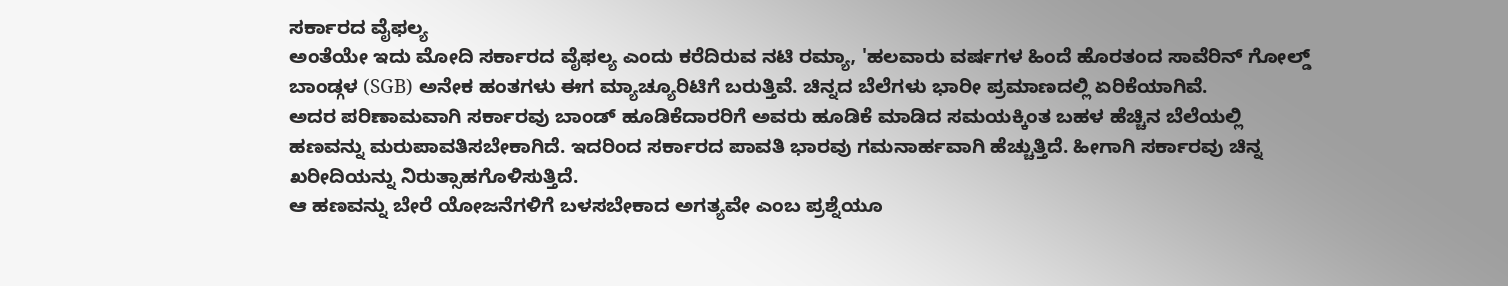ಸರ್ಕಾರದ ವೈಫಲ್ಯ
ಅಂತೆಯೇ ಇದು ಮೋದಿ ಸರ್ಕಾರದ ವೈಫಲ್ಯ ಎಂದು ಕರೆದಿರುವ ನಟಿ ರಮ್ಯಾ, 'ಹಲವಾರು ವರ್ಷಗಳ ಹಿಂದೆ ಹೊರತಂದ ಸಾವೆರಿನ್ ಗೋಲ್ಡ್ ಬಾಂಡ್ಗಳ (SGB) ಅನೇಕ ಹಂತಗಳು ಈಗ ಮ್ಯಾಚ್ಯೂರಿಟಿಗೆ ಬರುತ್ತಿವೆ. ಚಿನ್ನದ ಬೆಲೆಗಳು ಭಾರೀ ಪ್ರಮಾಣದಲ್ಲಿ ಏರಿಕೆಯಾಗಿವೆ.
ಅದರ ಪರಿಣಾಮವಾಗಿ ಸರ್ಕಾರವು ಬಾಂಡ್ ಹೂಡಿಕೆದಾರರಿಗೆ ಅವರು ಹೂಡಿಕೆ ಮಾಡಿದ ಸಮಯಕ್ಕಿಂತ ಬಹಳ ಹೆಚ್ಚಿನ ಬೆಲೆಯಲ್ಲಿ ಹಣವನ್ನು ಮರುಪಾವತಿಸಬೇಕಾಗಿದೆ. ಇದರಿಂದ ಸರ್ಕಾರದ ಪಾವತಿ ಭಾರವು ಗಮನಾರ್ಹವಾಗಿ ಹೆಚ್ಚುತ್ತಿದೆ. ಹೀಗಾಗಿ ಸರ್ಕಾರವು ಚಿನ್ನ ಖರೀದಿಯನ್ನು ನಿರುತ್ಸಾಹಗೊಳಿಸುತ್ತಿದೆ.
ಆ ಹಣವನ್ನು ಬೇರೆ ಯೋಜನೆಗಳಿಗೆ ಬಳಸಬೇಕಾದ ಅಗತ್ಯವೇ ಎಂಬ ಪ್ರಶ್ನೆಯೂ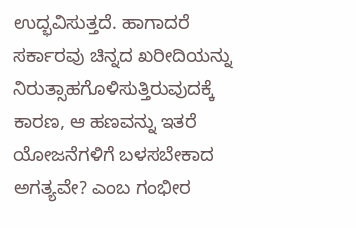ಉದ್ಭವಿಸುತ್ತದೆ. ಹಾಗಾದರೆ ಸರ್ಕಾರವು ಚಿನ್ನದ ಖರೀದಿಯನ್ನು ನಿರುತ್ಸಾಹಗೊಳಿಸುತ್ತಿರುವುದಕ್ಕೆ ಕಾರಣ, ಆ ಹಣವನ್ನು ಇತರೆ ಯೋಜನೆಗಳಿಗೆ ಬಳಸಬೇಕಾದ ಅಗತ್ಯವೇ? ಎಂಬ ಗಂಭೀರ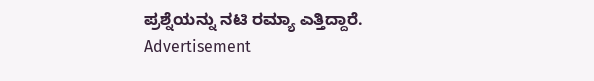ಪ್ರಶ್ನೆಯನ್ನು ನಟಿ ರಮ್ಯಾ ಎತ್ತಿದ್ದಾರೆ.
Advertisement